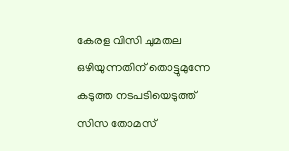കേരള വിസി ചുമതല ഒഴിയുന്നതിന് തൊട്ടുമുന്നേ കടുത്ത നടപടിയെടുത്ത് സിസ തോമസ്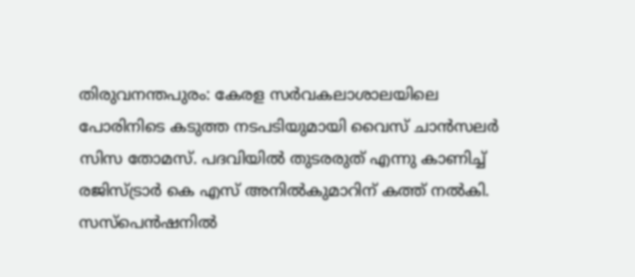തിരുവനന്തപുരം: കേരള സർവകലാശാലയിലെ പോരിനിടെ കടുത്ത നടപടിയുമായി വൈസ് ചാൻസലർ സിസ തോമസ്. പദവിയിൽ തുടരരുത് എന്നു കാണിച്ച് രജിസ്ട്രാർ കെ എസ് അനിൽകുമാറിന് കത്ത് നൽകി. സസ്‌പെൻഷനിൽ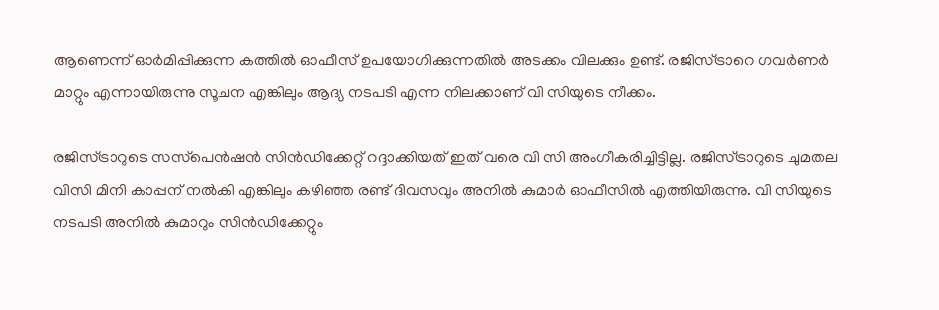ആണെന്ന് ഓർമിപ്പിക്കുന്ന കത്തിൽ ഓഫീസ് ഉപയോഗിക്കുന്നതിൽ അടക്കം വിലക്കും ഉണ്ട്. രജിസ്ട്രാറെ ഗവർണർ മാറ്റും എന്നായിരുന്നു സൂചന എങ്കിലും ആദ്യ നടപടി എന്ന നിലക്കാണ് വി സിയുടെ നീക്കം.

രജിസ്ട്രാറുടെ സസ്‌പെൻഷൻ സിൻഡിക്കേറ്റ് റദ്ദാക്കിയത് ഇത് വരെ വി സി അംഗീകരിച്ചിട്ടില്ല. രജിസ്ട്രാറുടെ ചുമതല വിസി മിനി കാപ്പന് നൽകി എങ്കിലും കഴിഞ്ഞ രണ്ട് ദിവസവും അനിൽ കുമാർ ഓഫീസിൽ എത്തിയിരുന്നു. വി സിയുടെ നടപടി അനിൽ കുമാറും സിൻഡിക്കേറ്റും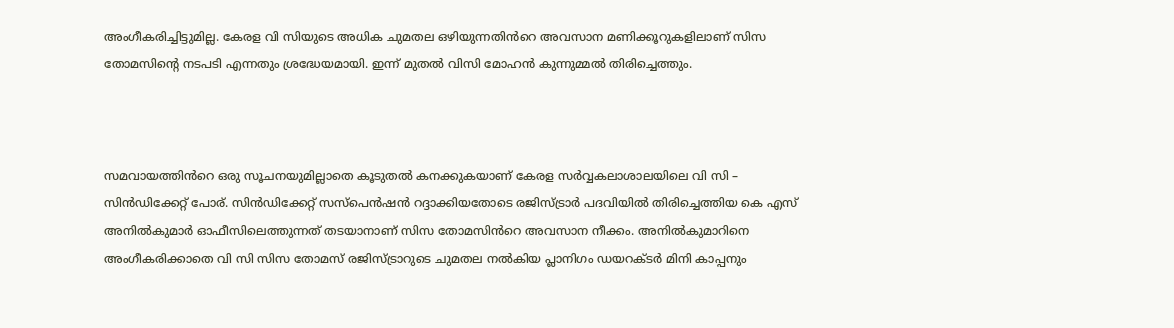അംഗീകരിച്ചിട്ടുമില്ല. കേരള വി സിയുടെ അധിക ചുമതല ഒഴിയുന്നതിൻറെ അവസാന മണിക്കൂറുകളിലാണ് സിസ തോമസിന്റെ നടപടി എന്നതും ശ്രദ്ധേയമായി. ഇന്ന് മുതൽ വിസി മോഹൻ കുന്നുമ്മൽ തിരിച്ചെത്തും.



സമവായത്തിൻറെ ഒരു സൂചനയുമില്ലാതെ കൂടുതൽ കനക്കുകയാണ് കേരള സർവ്വകലാശാലയിലെ വി സി – സിൻഡിക്കേറ്റ് പോര്. സിൻഡിക്കേറ്റ് സസ്‌പെൻഷൻ റദ്ദാക്കിയതോടെ രജിസ്ട്രാർ പദവിയിൽ തിരിച്ചെത്തിയ കെ എസ് അനിൽകുമാർ ഓഫീസിലെത്തുന്നത് തടയാനാണ് സിസ തോമസിൻറെ അവസാന നീക്കം. അനിൽകുമാറിനെ അംഗീകരിക്കാതെ വി സി സിസ തോമസ് രജിസ്ട്രാറുടെ ചുമതല നൽകിയ പ്ലാനിഗം ഡയറക്ടർ മിനി കാപ്പനും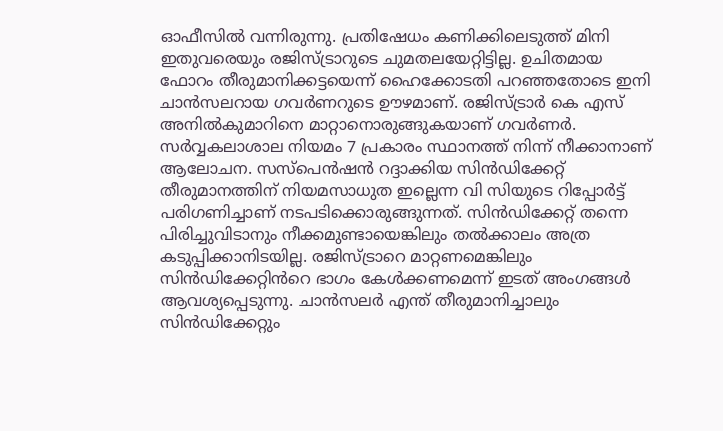ഓഫീസിൽ വന്നിരുന്നു. പ്രതിഷേധം കണിക്കിലെടുത്ത് മിനി ഇതുവരെയും രജിസ്ട്രാറുടെ ചുമതലയേറ്റിട്ടില്ല. ഉചിതമായ ഫോറം തീരുമാനിക്കട്ടയെന്ന് ഹൈക്കോടതി പറഞ്ഞതോടെ ഇനി ചാൻസലറായ ഗവർണറുടെ ഊഴമാണ്. രജിസ്ട്രാർ കെ എസ് അനിൽകുമാറിനെ മാറ്റാനൊരുങ്ങുകയാണ് ഗവർണർ. സർവ്വകലാശാല നിയമം 7 പ്രകാരം സ്ഥാനത്ത് നിന്ന് നീക്കാനാണ് ആലോചന. സസ്‌പെൻഷൻ റദ്ദാക്കിയ സിൻഡിക്കേറ്റ് തീരുമാനത്തിന് നിയമസാധുത ഇല്ലെന്ന വി സിയുടെ റിപ്പോർട്ട് പരിഗണിച്ചാണ് നടപടിക്കൊരുങ്ങുന്നത്. സിൻഡിക്കേറ്റ് തന്നെ പിരിച്ചുവിടാനും നീക്കമുണ്ടായെങ്കിലും തൽക്കാലം അത്ര കടുപ്പിക്കാനിടയില്ല. രജിസ്ട്രാറെ മാറ്റണമെങ്കിലും സിൻഡിക്കേറ്റിൻറെ ഭാഗം കേൾക്കണമെന്ന് ഇടത് അംഗങ്ങൾ ആവശ്യപ്പെടുന്നു. ചാൻസലർ എന്ത് തീരുമാനിച്ചാലും സിൻഡിക്കേറ്റും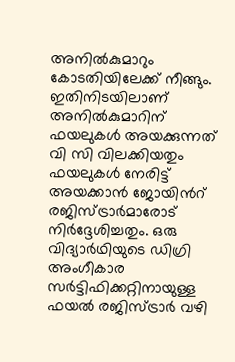അനിൽകുമാറും കോടതിയിലേക്ക് നീങ്ങും. ഇതിനിടയിലാണ് അനിൽകുമാറിന് ഫയലുകൾ അയക്കുന്നത് വി സി വിലക്കിയതും ഫയലുകൾ നേരിട്ട് അയക്കാൻ ജോയിൻറ് രജിസ്ട്രാർമാരോട് നിർദ്ദേശിച്ചതും. ഒരു വിദ്യാർഥിയുടെ ഡിഗ്രി അംഗീകാര സർട്ടിഫിക്കറ്റിനായുള്ള ഫയൽ രജിസ്ട്രാർ വഴി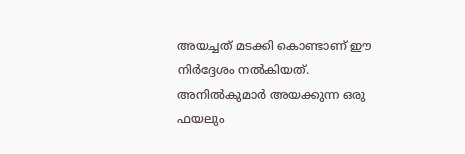അയച്ചത് മടക്കി കൊണ്ടാണ് ഈ നിർദ്ദേശം നൽകിയത്. അനിൽകുമാർ അയക്കുന്ന ഒരു ഫയലും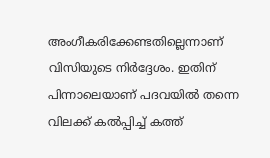അംഗീകരിക്കേണ്ടതില്ലെന്നാണ് വിസിയുടെ നിർദ്ദേശം. ഇതിന് പിന്നാലെയാണ് പദവയിൽ തന്നെ വിലക്ക് കൽപ്പിച്ച് കത്ത്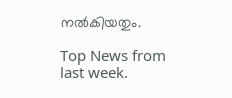നൽകിയതും.

Top News from last week.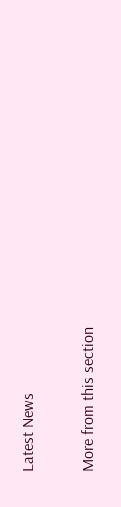Latest News

More from this section